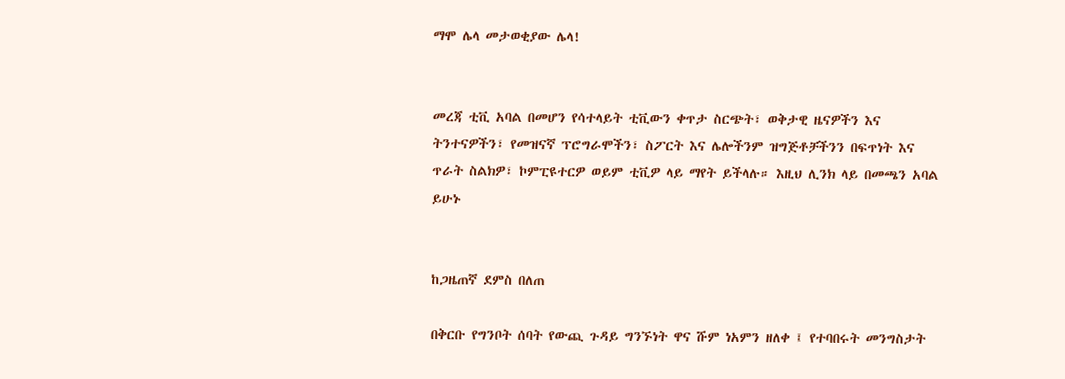ማሞ ሌላ መታወቂያው ሌላ!


መረጃ ቲቪ አባል በመሆን የሳተላይት ቲቪውን ቀጥታ ስርጭት፣ ወቅታዊ ዜናዎችን እና ትንተናዎችን፣ የመዝናኛ ፕሮግራሞችን፣ ስፖርት እና ሌሎችንም ዝግጅቶቻችንን በፍጥነት እና ጥራት ስልክዎ፣ ኮምፒዩተርዎ ወይም ቲቪዎ ላይ ማየት ይችላሉ። እዚህ ሊንክ ላይ በመጫን አባል ይሁኑ


ከጋዜጠኛ ደምስ በለጠ

በቅርቡ የግንቦት ሰባት የውጪ ጉዳይ ግንኙነት ዋና ሹም ነአምን ዘለቀ ፤ የተባበሩት መንግስታት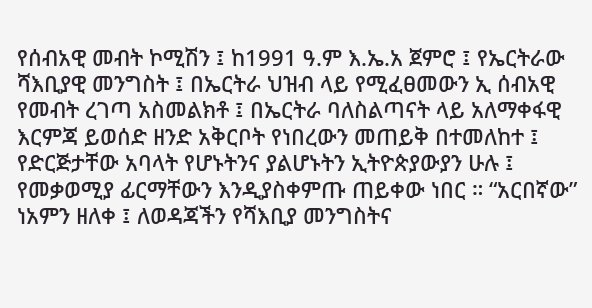የሰብአዊ መብት ኮሚሽን ፤ ከ1991 ዓ.ም እ.ኤ.አ ጀምሮ ፤ የኤርትራው ሻእቢያዊ መንግስት ፤ በኤርትራ ህዝብ ላይ የሚፈፀመውን ኢ ሰብአዊ የመብት ረገጣ አስመልክቶ ፤ በኤርትራ ባለስልጣናት ላይ አለማቀፋዊ እርምጃ ይወሰድ ዘንድ አቅርቦት የነበረውን መጠይቅ በተመለከተ ፤ የድርጅታቸው አባላት የሆኑትንና ያልሆኑትን ኢትዮጵያውያን ሁሉ ፤ የመቃወሚያ ፊርማቸውን እንዲያስቀምጡ ጠይቀው ነበር ። “አርበኛው” ነአምን ዘለቀ ፤ ለወዳጃችን የሻእቢያ መንግስትና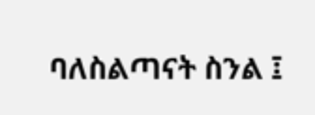ባለስልጣናት ስንል ፤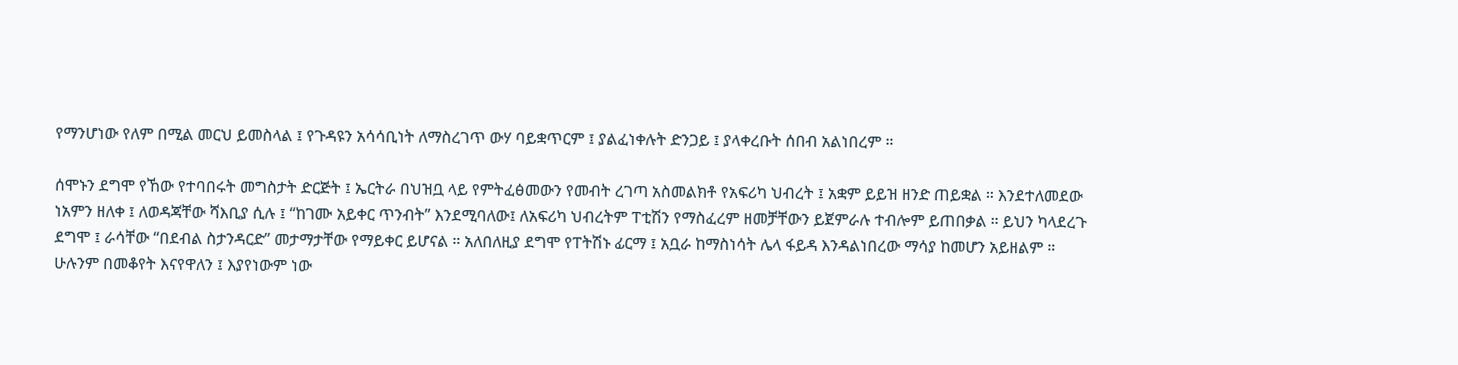የማንሆነው የለም በሚል መርህ ይመስላል ፤ የጉዳዩን አሳሳቢነት ለማስረገጥ ውሃ ባይቋጥርም ፤ ያልፈነቀሉት ድንጋይ ፤ ያላቀረቡት ሰበብ አልነበረም ።

ሰሞኑን ደግሞ የኸው የተባበሩት መግስታት ድርጅት ፤ ኤርትራ በህዝቧ ላይ የምትፈፅመውን የመብት ረገጣ አስመልክቶ የአፍሪካ ህብረት ፤ አቋም ይይዝ ዘንድ ጠይቋል ። እንደተለመደው ነአምን ዘለቀ ፤ ለወዳጃቸው ሻእቢያ ሲሉ ፤ “ከገሙ አይቀር ጥንብት” እንደሚባለው፤ ለአፍሪካ ህብረትም ፐቲሽን የማስፈረም ዘመቻቸውን ይጀምራሉ ተብሎም ይጠበቃል ። ይህን ካላደረጉ ደግሞ ፤ ራሳቸው “በደብል ስታንዳርድ” መታማታቸው የማይቀር ይሆናል ። አለበለዚያ ደግሞ የፐትሽኑ ፊርማ ፤ አቧራ ከማስነሳት ሌላ ፋይዳ እንዳልነበረው ማሳያ ከመሆን አይዘልም ። ሁሉንም በመቆየት እናየዋለን ፤ እያየነውም ነው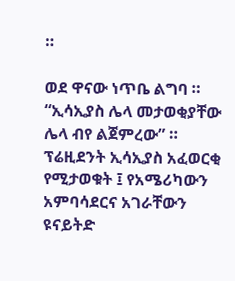።

ወደ ዋናው ነጥቤ ልግባ ። “ኢሳኢያስ ሌላ መታወቂያቸው ሌላ ብየ ልጀምረው” ። ፕሬዚደንት ኢሳኢያስ አፈወርቂ የሚታወቁት ፤ የአሜሪካውን አምባሳደርና አገራቸውን ዩናይትድ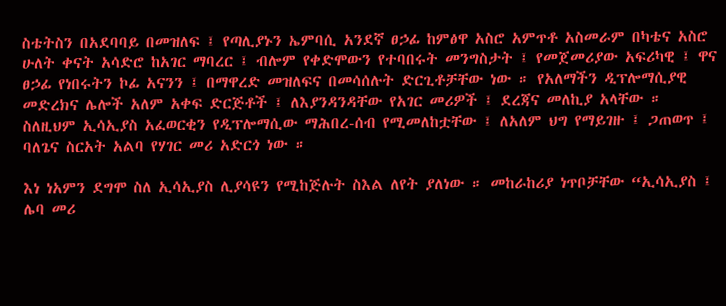ስቴትስን በአደባባይ በመዝለፍ ፤ የጣሊያኑን ኤምባሲ አንደኛ ፀኃፊ ከምፅዋ አስሮ አምጥቶ አስመራም በካቴና አስሮ ሁለት ቀናት አሳድሮ ከአገር ማባረር ፤ ብሎም የቀድሞውን የተባበሩት መንግስታት ፤ የመጀመሪያው አፍሪካዊ ፤ ዋና ፀኃፊ የነበሩትን ኮፊ አናንን ፤ በማዋረድ መዝለፍና በመሳሰሉት ድርጊቶቻቸው ነው ። የአለማችን ዲፕሎማሲያዊ መድረክና ሌሎች አለም አቀፍ ድርጅቶች ፤ ለእያንዳንዳቸው የአገር መሪዎች ፤ ደረጃና መለኪያ አላቸው ። ስለዚህም ኢሳኢያስ አፈወርቂን የዲፕሎማሲው ማሕበረ-ሰብ የሚመለከቷቸው ፤ ለአለም ህግ የማይገዙ ፤ ጋጠወጥ ፤ ባለጌና ስርአት አልባ የሃገር መሪ አድርጎ ነው ።

እነ ነአምን ደግሞ ስለ ኢሳኢያስ ሊያሳዩን የሚከጅሉት ስእል ለየት ያለነው ። መከራከሪያ ነጥቦቻቸው “ኢሳኢያስ ፤ ሌባ መሪ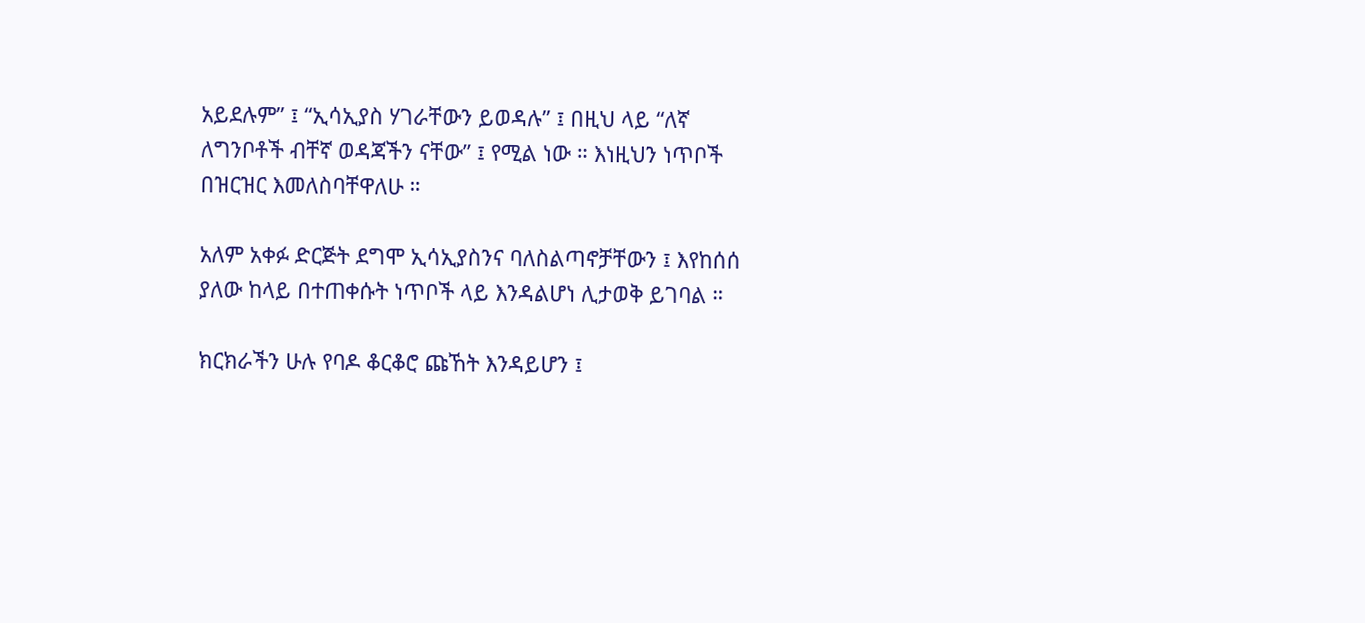አይደሉም” ፤ “ኢሳኢያስ ሃገራቸውን ይወዳሉ” ፤ በዚህ ላይ “ለኛ ለግንቦቶች ብቸኛ ወዳጃችን ናቸው” ፤ የሚል ነው ። እነዚህን ነጥቦች በዝርዝር እመለስባቸዋለሁ ።

አለም አቀፉ ድርጅት ደግሞ ኢሳኢያስንና ባለስልጣኖቻቸውን ፤ እየከሰሰ ያለው ከላይ በተጠቀሱት ነጥቦች ላይ እንዳልሆነ ሊታወቅ ይገባል ።

ክርክራችን ሁሉ የባዶ ቆርቆሮ ጩኸት እንዳይሆን ፤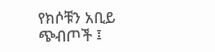የክሶቹን አቢይ ጭብጦች ፤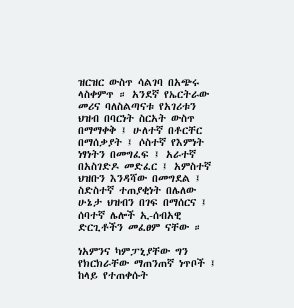ዝርዝር ውስጥ ሳልገባ በአጭሩ ላስቀምጥ ። አንደኛ የኤርትራው መሪና ባለስልጣናቱ የአገሪቱን ህዝብ በባርነት ስርአት ውስጥ በማማቀቅ ፤ ሁለተኛ በቶርቸር በማሰቃያት ፤ ሶስተኛ የእምነት ነፃነትን በመግፈፍ ፤ አራተኛ በአስገድዶ መድፈር ፤ አምስተኛ ህዝቡን እንዳሻው በመግደል ፤ ስድስተኛ ተጠያቂነት በሌለው ሁኔታ ህዝብን በገፍ በማሰርና ፤ ሰባተኛ ሌሎች ኢ-ሰብአዊ ድርጊቶችን መፈፀም ናቸው ።

ነአምንና ካምፓኒያቸው ግን የክርክራቸው ማጠንጠኛ ነጥቦች ፤ ከላይ የተጠቀሱት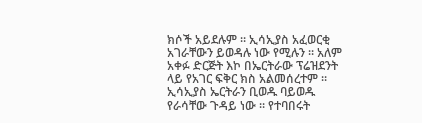ክሶች አይደሉም ። ኢሳኢያስ አፈወርቂ አገራቸውን ይወዳሉ ነው የሚሉን ። አለም አቀፉ ድርጅት እኮ በኤርትራው ፕሬዝደንት ላይ የአገር ፍቅር ክስ አልመሰረተም ። ኢሳኢያስ ኤርትራን ቢወዱ ባይወዱ የራሳቸው ጉዳይ ነው ። የተባበሩት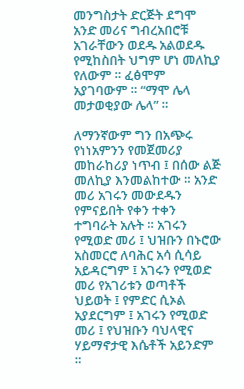መንግስታት ድርጅት ደግሞ አንድ መሪና ግብረአበሮቹ አገራቸውን ወደዱ አልወደዱ የሚከስበት ህግም ሆነ መለኪያ የለውም ። ፈፅሞም አያገባውም ። “ማሞ ሌላ መታወቂያው ሌላ” ።

ለማንኛውም ግን በአጭሩ የነነአምንን የመጀመሪያ መከራከሪያ ነጥብ ፤ በሰው ልጅ መለኪያ እንመልከተው ። አንድ መሪ አገሩን መውደዱን የምናይበት የቀን ተቀን ተግባራት አሉት ። አገሩን የሚወድ መሪ ፤ ህዝቡን በኑሮው አስመርሮ ለባሕር አሳ ሲሳይ አይዳርግም ፤ አገሩን የሚወድ መሪ የአገሪቱን ወጣቶች ህይወት ፤ የምድር ሲኦል አያደርግም ፤ አገሩን የሚወድ መሪ ፤ የህዝቡን ባህላዊና ሃይማኖታዊ እሴቶች አይንድም ።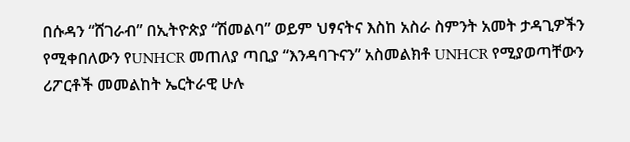በሱዳን “ሸገራብ” በኢትዮጵያ “ሽመልባ” ወይም ህፃናትና እስከ አስራ ስምንት አመት ታዳጊዎችን የሚቀበለውን የUNHCR መጠለያ ጣቢያ “እንዳባጉናን” አስመልክቶ UNHCR የሚያወጣቸውን ሪፖርቶች መመልከት ኤርትራዊ ሁሉ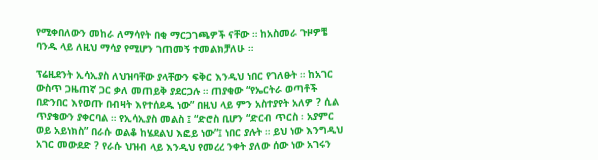የሚቀበለውን መከራ ለማሳየት በቂ ማርጋገጫዎች ናቸው ። ከአስመራ ጉዞዎቼ ባንዱ ላይ ለዚህ ማሳያ የሚሆን ገጠመኝ ተመልክቻለሁ ።

ፕሬዚደንት ኢሳኢያስ ለህዝባቸው ያላቸውን ፍቅር እንዲህ ነበር የገለፁት ። ከአገር ውስጥ ጋዜጠኛ ጋር ቃለ መጠይቅ ያደርጋሉ ። ጠያቂው “የኤርትራ ወጣቶች በድንበር እየወጡ በብዛት እየተሰደዱ ነው” በዚህ ላይ ምን አስተያየት አለዎ ? ሲል ጥያቄውን ያቀርባል ። የኢሳኢያስ መልስ ፤ “ድሮስ ቢሆን “ድርብ ጥርስ ፡ አያምር ወይ አይነክስ” በራሱ ወልቆ ከሄደልህ እፎይ ነው”፤ ነበር ያሉት ። ይህ ነው እንግዲህ አገር መውደድ ? የራሱ ህዝብ ላይ እንዲህ የመረረ ንቀት ያለው ሰው ነው አገሩን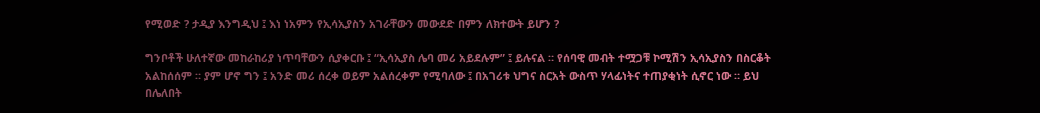የሚወድ ? ታዲያ እንግዲህ ፤ እነ ነአምን የኢሳኢያስን አገራቸውን መውደድ በምን ለክተውት ይሆን ?

ግንቦቶች ሁለተኛው መከራከሪያ ነጥባቸውን ሲያቀርቡ ፤ “ኢሳኢያስ ሌባ መሪ አይደሉም” ፤ ይሉናል ። የሰባዊ መብት ተሟጋቹ ኮሚሽን ኢሳኢያስን በስርቆት አልከሰሰም ። ያም ሆኖ ግን ፤ አንድ መሪ ሰረቀ ወይም አልሰረቀም የሚባለው ፤ በአገሪቱ ህግና ስርአት ውስጥ ሃላፊነትና ተጠያቂነት ሲኖር ነው ። ይህ በሌለበት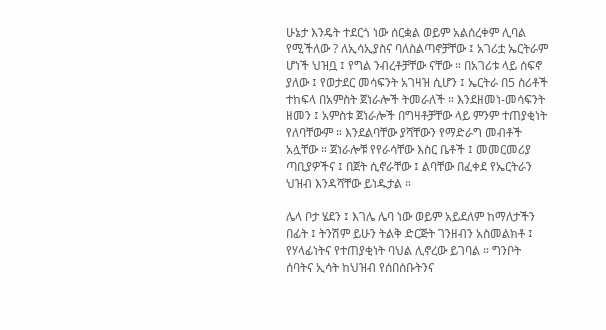ሁኔታ እንዴት ተደርጎ ነው ሰርቋል ወይም አልሰረቀም ሊባል የሚችለው ? ለኢሳኢያስና ባለስልጣኖቻቸው ፤ አገሪቷ ኤርትራም ሆነች ህዝቧ ፤ የግል ንብረቶቻቸው ናቸው ። በአገሪቱ ላይ ሰፍኖ ያለው ፤ የወታደር መሳፍንት አገዛዝ ሲሆን ፤ ኤርትራ በ5 ስሪቶች ተከፍላ በአምስት ጀነራሎች ትመራለች ። እንደዘመነ-መሳፍንት ዘመን ፤ አምስቱ ጀነራሎች በግዛቶቻቸው ላይ ምንም ተጠያቂነት የለባቸውም ። እንደልባቸው ያሻቸውን የማድራግ መብቶች አሏቸው ። ጀነራሎቹ የየራሳቸው እስር ቤቶች ፤ መመርመሪያ ጣቢያዎችና ፤ በጀት ሲኖራቸው ፤ ልባቸው በፈቀደ የኤርትራን ህዝብ እንዳሻቸው ይነዱታል ።

ሌላ ቦታ ሄደን ፤ እገሌ ሌባ ነው ወይም አይደለም ከማለታችን በፊት ፤ ትንሽም ይሁን ትልቅ ድርጅት ገንዘብን አስመልክቶ ፤ የሃላፊነትና የተጠያቂነት ባህል ሊኖረው ይገባል ። ግንቦት ሰባትና ኢሳት ከህዝብ የሰበሰቡትንና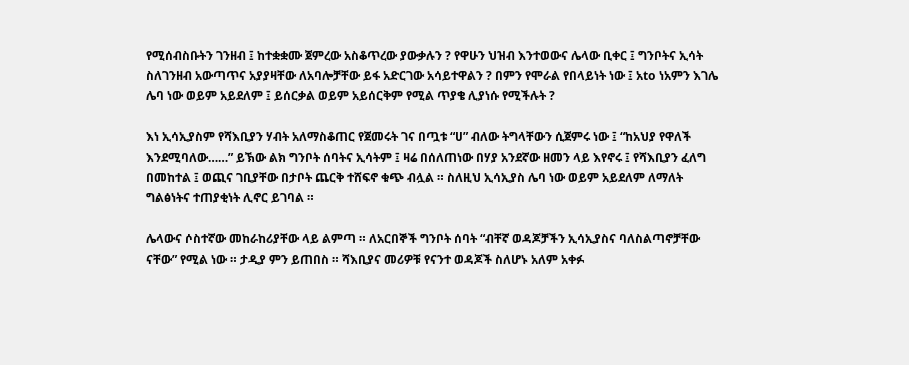የሚሰብስቡትን ገንዘብ ፤ ከተቋቋሙ ጀምረው አስቆጥረው ያውቃሉን ? የዋሁን ህዝብ እንተወውና ሌላው ቢቀር ፤ ግንቦትና ኢሳት ስለገንዘብ አውጣጥና አያያዛቸው ለአባሎቻቸው ይፋ አድርገው አሳይተዋልን ? በምን የሞራል የበላይነት ነው ፤ አto ነአምን እገሌ ሌባ ነው ወይም አይደለም ፤ ይሰርቃል ወይም አይሰርቅም የሚል ጥያቄ ሊያነሱ የሚችሉት ?

እነ ኢሳኢያስም የሻእቢያን ሃብት አለማስቆጠር የጀመሩት ገና በጧቱ “ሀ” ብለው ትግላቸውን ሲጀምሩ ነው ፤ “ከአህያ የዋለች እንደሚባለው……” ይኽው ልክ ግንቦት ሰባትና ኢሳትም ፤ ዛሬ በሰለጠነው በሃያ አንደኛው ዘመን ላይ እየኖሩ ፤ የሻእቢያን ፈለግ በመከተል ፤ ወጪና ገቢያቸው በታቦት ጨርቅ ተሸፍኖ ቁጭ ብሏል ። ስለዚህ ኢሳኢያስ ሌባ ነው ወይም አይደለም ለማለት ግልፅነትና ተጠያቂነት ሊኖር ይገባል ።

ሌላውና ሶስተኛው መከራከሪያቸው ላይ ልምጣ ። ለአርበኞች ግንቦት ሰባት “ብቸኛ ወዳጆቻችን ኢሳኢያስና ባለስልጣኖቻቸው ናቸው” የሚል ነው ። ታዲያ ምን ይጠበስ ። ሻእቢያና መሪዎቹ የናንተ ወዳጆች ስለሆኑ አለም አቀፉ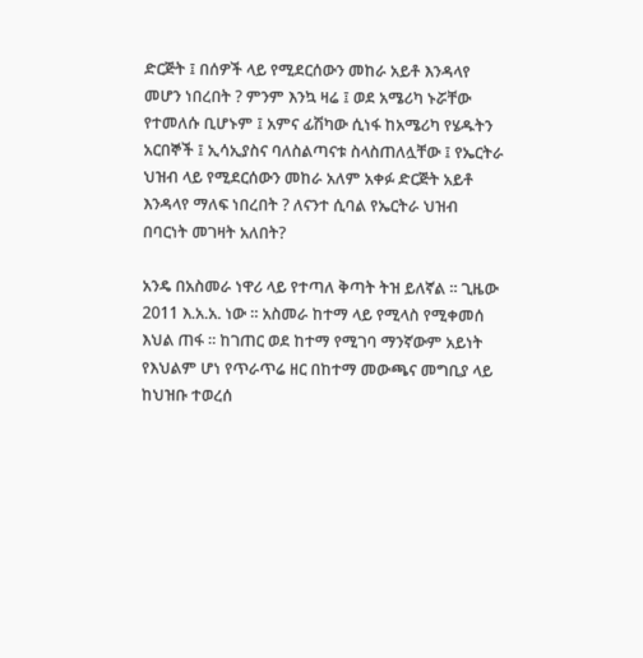ድርጅት ፤ በሰዎች ላይ የሚደርሰውን መከራ አይቶ እንዳላየ መሆን ነበረበት ? ምንም እንኳ ዛሬ ፤ ወደ አሜሪካ ኑሯቸው የተመለሱ ቢሆኑም ፤ አምና ፊሽካው ሲነፋ ከአሜሪካ የሄዱትን አርበኞች ፤ ኢሳኢያስና ባለስልጣናቱ ስላስጠለሏቸው ፤ የኤርትራ ህዝብ ላይ የሚደርሰውን መከራ አለም አቀፉ ድርጅት አይቶ እንዳላየ ማለፍ ነበረበት ? ለናንተ ሲባል የኤርትራ ህዝብ በባርነት መገዛት አለበት?

አንዴ በአስመራ ነዋሪ ላይ የተጣለ ቅጣት ትዝ ይለኛል ። ጊዜው 2011 እ.አ.አ. ነው ። አስመራ ከተማ ላይ የሚላስ የሚቀመሰ እህል ጠፋ ። ከገጠር ወደ ከተማ የሚገባ ማንኛውም አይነት የእህልም ሆነ የጥራጥሬ ዘር በከተማ መውጫና መግቢያ ላይ ከህዝቡ ተወረሰ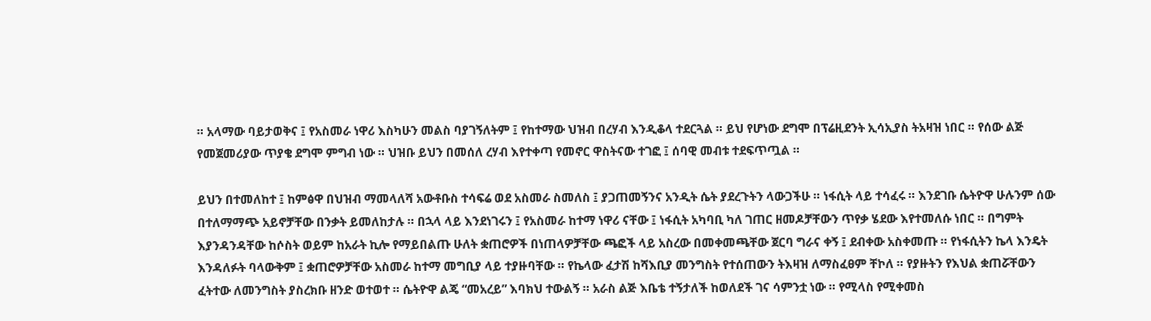። አላማው ባይታወቅና ፤ የአስመራ ነዋሪ እስካሁን መልስ ባያገኝለትም ፤ የከተማው ህዝብ በረሃብ እንዲቆላ ተደርጓል ። ይህ የሆነው ደግሞ በፕሬዚደንት ኢሳኢያስ ትአዛዝ ነበር ። የሰው ልጅ የመጀመሪያው ጥያቄ ደግሞ ምግብ ነው ። ህዝቡ ይህን በመሰለ ረሃብ እየተቀጣ የመኖር ዋስትናው ተገፎ ፤ ሰባዊ መብቱ ተደፍጥጧል ።

ይህን በተመለከተ ፤ ከምፅዋ በህዝብ ማመላለሻ አውቶቡስ ተሳፍሬ ወደ አስመራ ስመለስ ፤ ያጋጠመኝንና አንዲት ሴት ያደረጉትን ላውጋችሁ ። ነፋሲት ላይ ተሳፈሩ ። እንደገቡ ሴትዮዋ ሁሉንም ሰው በተለማማጭ አይኖቻቸው በንቃት ይመለከታሉ ። በኋላ ላይ እንደነገሩን ፤ የአስመራ ከተማ ነዋሪ ናቸው ፤ ነፋሲት አካባቢ ካለ ገጠር ዘመዶቻቸውን ጥየቃ ሄደው እየተመለሱ ነበር ። በግምት እያንዳንዳቸው ከሶስት ወይም ከአራት ኪሎ የማይበልጡ ሁለት ቋጠሮዎች በነጠላዎቻቸው ጫፎች ላይ አስረው በመቀመጫቸው ጀርባ ግራና ቀኝ ፤ ደብቀው አስቀመጡ ። የነፋሲትን ኬላ እንዴት እንዳለፉት ባላውቅም ፤ ቋጠሮዎቻቸው አስመራ ከተማ መግቢያ ላይ ተያዙባቸው ። የኬላው ፈታሽ ከሻእቢያ መንግስት የተሰጠውን ትእዛዝ ለማስፈፀም ቸኮለ ። የያዙትን የእህል ቋጠሯቸውን ፈትተው ለመንግስት ያስረክቡ ዘንድ ወተወተ ። ሴትዮዋ ልጄ “መአረይ” እባክህ ተውልኝ ። አራስ ልጅ እቤቴ ተኝታለች ከወለደች ገና ሳምንቷ ነው ። የሚላስ የሚቀመስ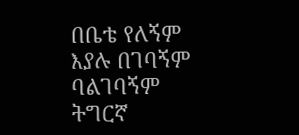በቤቴ የለኝም እያሉ በገባኝም ባልገባኝም ትግርኛ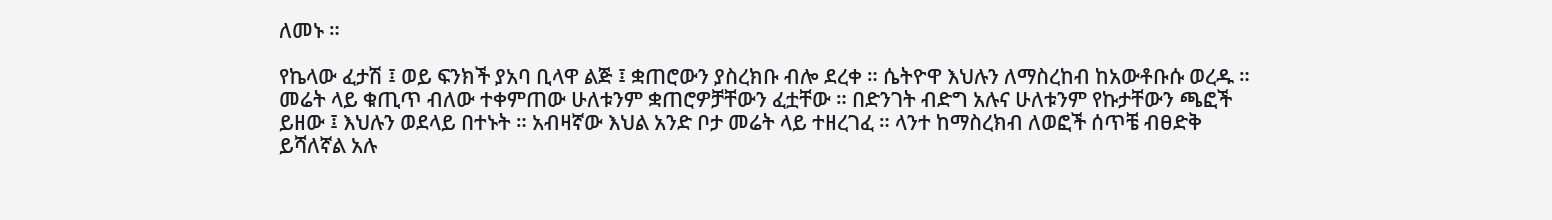ለመኑ ።

የኬላው ፈታሽ ፤ ወይ ፍንክች ያአባ ቢላዋ ልጅ ፤ ቋጠሮውን ያስረክቡ ብሎ ደረቀ ። ሴትዮዋ እህሉን ለማስረከብ ከአውቶቡሱ ወረዱ ። መሬት ላይ ቁጢጥ ብለው ተቀምጠው ሁለቱንም ቋጠሮዎቻቸውን ፈቷቸው ። በድንገት ብድግ አሉና ሁለቱንም የኩታቸውን ጫፎች ይዘው ፤ እህሉን ወደላይ በተኑት ። አብዛኛው እህል አንድ ቦታ መሬት ላይ ተዘረገፈ ። ላንተ ከማስረክብ ለወፎች ሰጥቼ ብፀድቅ ይሻለኛል አሉ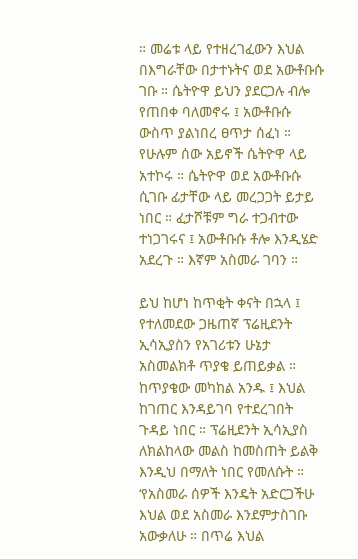። መሬቱ ላይ የተዘረገፈውን እህል በእግራቸው በታተኑትና ወደ አውቶቡሱ ገቡ ። ሴትዮዋ ይህን ያደርጋሉ ብሎ የጠበቀ ባለመኖሩ ፤ አውቶቡሱ ውስጥ ያልነበረ ፀጥታ ሰፈነ ። የሁሉም ሰው አይኖች ሴትዮዋ ላይ አተኮሩ ። ሴትዮዋ ወደ አውቶቡሱ ሲገቡ ፊታቸው ላይ መረጋጋት ይታይ ነበር ። ፈታሾቹም ግራ ተጋብተው ተነጋገሩና ፤ አውቶቡሱ ቶሎ እንዲሄድ አደረጉ ። እኛም አስመራ ገባን ።

ይህ ከሆነ ከጥቂት ቀናት በኋላ ፤ የተለመደው ጋዜጠኛ ፕሬዚደንት ኢሳኢያስን የአገሪቱን ሁኔታ አስመልክቶ ጥያቄ ይጠይቃል ። ከጥያቄው መካከል አንዱ ፤ እህል ከገጠር እንዳይገባ የተደረገበት ጉዳይ ነበር ። ፕሬዚደንት ኢሳኢያስ ለክልከላው መልስ ከመስጠት ይልቅ እንዲህ በማለት ነበር የመለሱት ። ‘የአስመራ ሰዎች እንዴት አድርጋችሁ እህል ወደ አስመራ እንደምታስገቡ አውቃለሁ ። በጥሬ እህል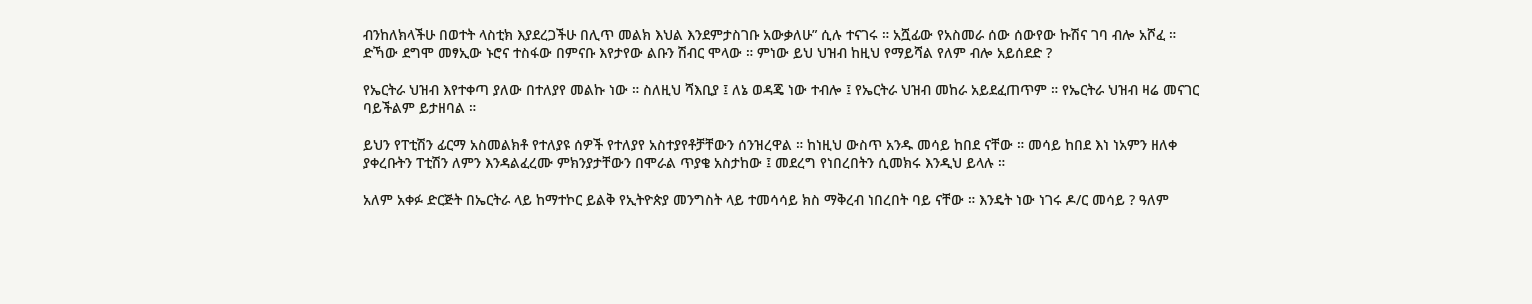ብንከለክላችሁ በወተት ላስቲክ እያደረጋችሁ በሊጥ መልክ እህል እንደምታስገቡ አውቃለሁ” ሲሉ ተናገሩ ። አሿፊው የአስመራ ሰው ሰውየው ኩሽና ገባ ብሎ አሾፈ ። ድኻው ደግሞ መፃኢው ኑሮና ተስፋው በምናቡ እየታየው ልቡን ሽብር ሞላው ። ምነው ይህ ህዝብ ከዚህ የማይሻል የለም ብሎ አይሰደድ ?

የኤርትራ ህዝብ እየተቀጣ ያለው በተለያየ መልኩ ነው ። ስለዚህ ሻእቢያ ፤ ለኔ ወዳጄ ነው ተብሎ ፤ የኤርትራ ህዝብ መከራ አይደፈጠጥም ። የኤርትራ ህዝብ ዛሬ መናገር ባይችልም ይታዘባል ።

ይህን የፐቲሽን ፊርማ አስመልክቶ የተለያዩ ሰዎች የተለያየ አስተያየቶቻቸውን ሰንዝረዋል ። ከነዚህ ውስጥ አንዱ መሳይ ከበደ ናቸው ። መሳይ ከበደ እነ ነአምን ዘለቀ ያቀረቡትን ፐቲሽን ለምን እንዳልፈረሙ ምክንያታቸውን በሞራል ጥያቄ አስታከው ፤ መደረግ የነበረበትን ሲመክሩ እንዲህ ይላሉ ።

አለም አቀፉ ድርጅት በኤርትራ ላይ ከማተኮር ይልቅ የኢትዮጵያ መንግስት ላይ ተመሳሳይ ክስ ማቅረብ ነበረበት ባይ ናቸው ። እንዴት ነው ነገሩ ዶ/ር መሳይ ? ዓለም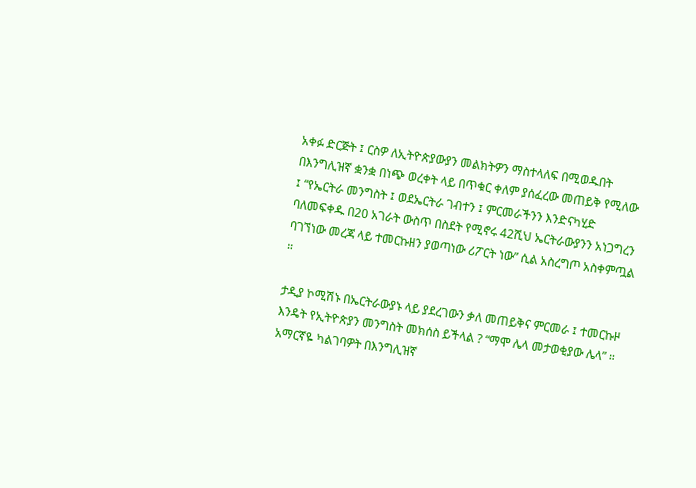አቀፉ ድርጅት ፤ ርስዎ ለኢትዮጵያውያን መልክትዎን ማስተላለፍ በሚወዱበት በእንግሊዝኛ ቋንቋ በነጭ ወረቀት ላይ በጥቁር ቀለም ያሰፈረው መጠይቅ የሚለው ፤ “የኤርትራ መንግስት ፤ ወደኤርትራ ገብተን ፤ ምርመራችንን እንድናካሂድ ባለመፍቀዱ በ20 አገራት ውስጥ በስደት የሚኖሩ 42ሺህ ኤርትራውያንን አነጋግረን ባገኘነው መረጃ ላይ ተመርኩዘን ያወጣነው ሪፖርት ነው” ሲል አስረግጦ አስቀምጧል ።

ታዲያ ኮሚሽኑ በኤርትራውያኑ ላይ ያደረገውን ቃለ መጠይቅና ምርመራ ፤ ተመርኩዞ እንዴት የኢትዮጵያን መንግስት መክሰስ ይችላል ? “ማሞ ሌላ መታወቂያው ሌላ” ። አማርኛዬ ካልገባዎት በእንግሊዝኛ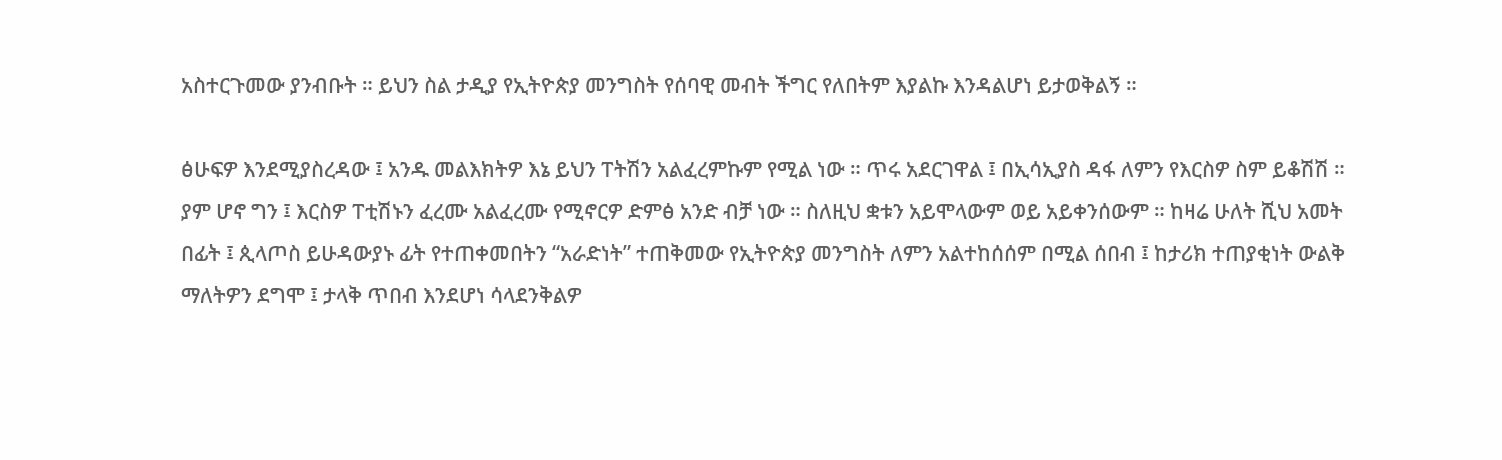አስተርጉመው ያንብቡት ። ይህን ስል ታዲያ የኢትዮጵያ መንግስት የሰባዊ መብት ችግር የለበትም እያልኩ እንዳልሆነ ይታወቅልኝ ።

ፅሁፍዎ እንደሚያስረዳው ፤ አንዱ መልእክትዎ እኔ ይህን ፐትሽን አልፈረምኩም የሚል ነው ። ጥሩ አደርገዋል ፤ በኢሳኢያስ ዳፋ ለምን የእርስዎ ስም ይቆሽሽ ። ያም ሆኖ ግን ፤ እርስዎ ፐቲሽኑን ፈረሙ አልፈረሙ የሚኖርዎ ድምፅ አንድ ብቻ ነው ። ስለዚህ ቋቱን አይሞላውም ወይ አይቀንሰውም ። ከዛሬ ሁለት ሺህ አመት በፊት ፤ ጲላጦስ ይሁዳውያኑ ፊት የተጠቀመበትን “አራድነት” ተጠቅመው የኢትዮጵያ መንግስት ለምን አልተከሰሰም በሚል ሰበብ ፤ ከታሪክ ተጠያቂነት ውልቅ ማለትዎን ደግሞ ፤ ታላቅ ጥበብ እንደሆነ ሳላደንቅልዎ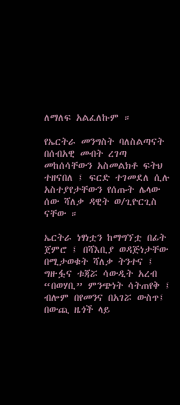ለማለፍ አልፈለኩም ።

የኤርትራ መንግስት ባለስልጣናት በሰብአዊ መብት ረገጣ መከሰሳቸውን አስመልክቶ ፍትህ ተዘናበለ ፤ ፍርድ ተገመደለ ሲሉ አስተያየታቸውን የሰጡት ሌላው ሰው ሻለቃ ዳዊት ወ/ጊዮርጊስ ናቸው ።

ኤርትራ ነፃነቷን ከማግኘቷ በፊት ጀምሮ ፤ በሻእቢያ ወዳጅነታቸው በሚታወቁት ሻለቃ ትንተና ፤ ግዙፏና ቱጃሯ ሳውዲት አረብ “በወሃቢ” ምንጭነት ሳትጠየቅ ፤ ብሎም በየመንና በአገሯ ውስጥ፤ በውጪ ዜጎች ላይ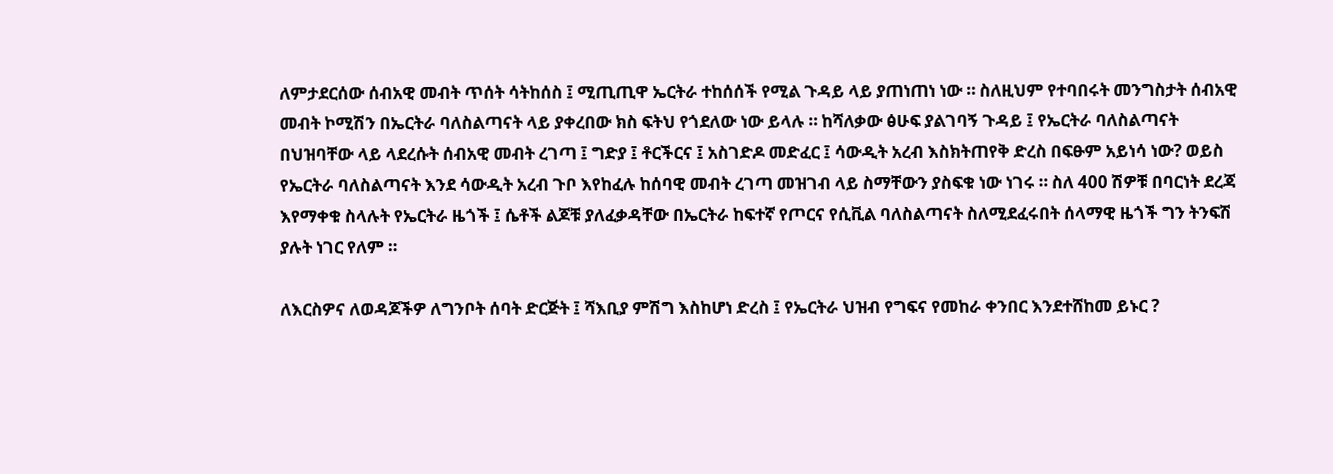ለምታደርሰው ሰብአዊ መብት ጥሰት ሳትከሰስ ፤ ሚጢጢዋ ኤርትራ ተከሰሰች የሚል ጉዳይ ላይ ያጠነጠነ ነው ። ስለዚህም የተባበሩት መንግስታት ሰብአዊ መብት ኮሚሽን በኤርትራ ባለስልጣናት ላይ ያቀረበው ክስ ፍትህ የጎደለው ነው ይላሉ ። ከሻለቃው ፅሁፍ ያልገባኝ ጉዳይ ፤ የኤርትራ ባለስልጣናት በህዝባቸው ላይ ላደረሱት ሰብአዊ መብት ረገጣ ፤ ግድያ ፤ ቶርችርና ፤ አስገድዶ መድፈር ፤ ሳውዲት አረብ እስክትጠየቅ ድረስ በፍፁም አይነሳ ነው? ወይስ የኤርትራ ባለስልጣናት እንደ ሳውዲት አረብ ጉቦ እየከፈሉ ከሰባዊ መብት ረገጣ መዝገብ ላይ ስማቸውን ያስፍቁ ነው ነገሩ ። ስለ 400 ሽዎቹ በባርነት ደረጃ እየማቀቁ ስላሉት የኤርትራ ዜጎች ፤ ሴቶች ልጆቹ ያለፈቃዳቸው በኤርትራ ከፍተኛ የጦርና የሲቪል ባለስልጣናት ስለሚደፈሩበት ሰላማዊ ዜጎች ግን ትንፍሽ ያሉት ነገር የለም ።

ለእርስዎና ለወዳጆችዎ ለግንቦት ሰባት ድርጅት ፤ ሻእቢያ ምሽግ እስከሆነ ድረስ ፤ የኤርትራ ህዝብ የግፍና የመከራ ቀንበር እንደተሸከመ ይኑር ?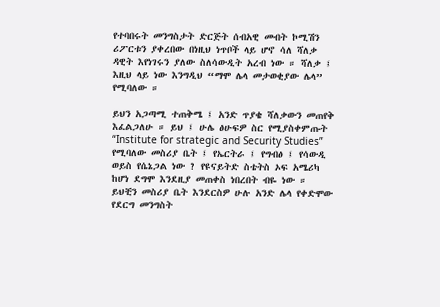የተባበሩት መንግስታት ድርጅት ሰብአዊ መብት ኮሚሽን ሪፖርቱን ያቀረበው በነዚህ ነጥቦች ላይ ሆኖ ሳለ ሻለቃ ዳዊት እየነገሩን ያለው ስለሳውዲት አረብ ነው ። ሻለቃ ፤ እዚህ ላይ ነው እንግዲህ “ማሞ ሌላ መታወቂያው ሌላ” የሚባለው ።

ይህን አጋጣሚ ተጠቅሜ ፤ አንድ ጥያቄ ሻለቃውን መጠየቅ እፈልጋለሁ ። ይህ ፤ ሁሌ ፅሁፍዎ ስር የሚያስቀምጡት “Institute for strategic and Security Studies” የሚባለው መስሪያ ቤት ፤ የኤርትራ ፤ የግብፅ ፤ የሳውዲ ወይስ የሴኔጋል ነው ? የዩናይትድ ስቴትስ ኦፍ አሜሪካ ከሆነ ደግሞ እንደዚያ መጠቀስ ነበረበት ብዬ ነው ። ይህቺን መስሪያ ቤት እንደርስዎ ሁሉ አንድ ሌላ የቀድሞው የደርግ መንግስት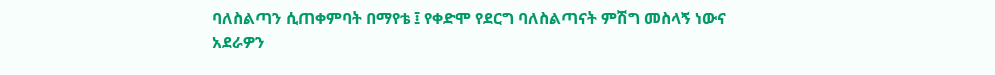ባለስልጣን ሲጠቀምባት በማየቴ ፤ የቀድሞ የደርግ ባለስልጣናት ምሽግ መስላኝ ነውና አደራዎን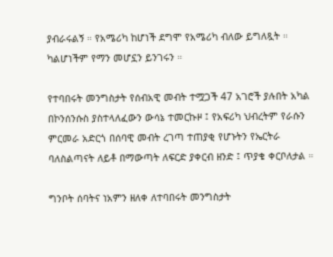ያብራሩልኝ ። የአሜሪካ ከሆነች ደግሞ የአሜሪካ ብለው ይግለጿት ። ካልሆነችም የማን መሆኗን ይንገሩን ።

የተባበሩት መንግስታት የሰብአዊ መብት ተሟጋች 47 አገሮች ያሉበት አካል በኮንሰንሱስ ያስተላለፈውን ውሳኔ ተመርኩዞ ፤ የአፍሪካ ህብረትም የራሱን ምርመራ አድርጎ በሰባዊ መብት ረገጣ ተጠያቂ የሆኑትን የኤርትራ ባለስልጣናት ለይቶ በማውጣት ለፍርድ ያቀርብ ዘንድ ፤ ጥያቄ ቀርቦለታል ።

ግንቦት ሰባትና ነአምን ዘለቀ ለተባበሩት መንግስታት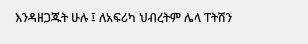እንዳዘጋጁት ሁሉ ፤ ለአፍሪካ ህብረትም ሌላ ፐትሽን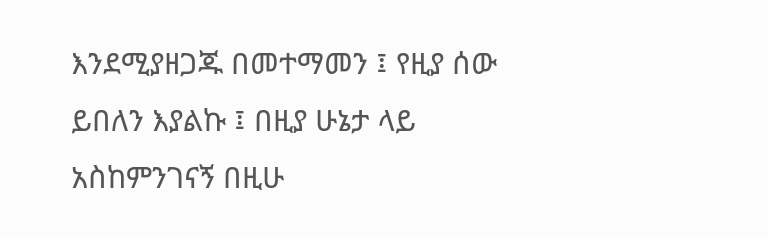እንደሚያዘጋጁ በመተማመን ፤ የዚያ ሰው ይበለን እያልኩ ፤ በዚያ ሁኔታ ላይ አስከምንገናኝ በዚሁ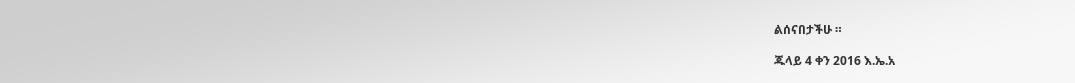ልሰናበታችሁ ።

ጁላይ 4 ቀን 2016 እ.ኤ.አ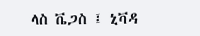ላስ ቬጋስ ፤ ኒቫዳ